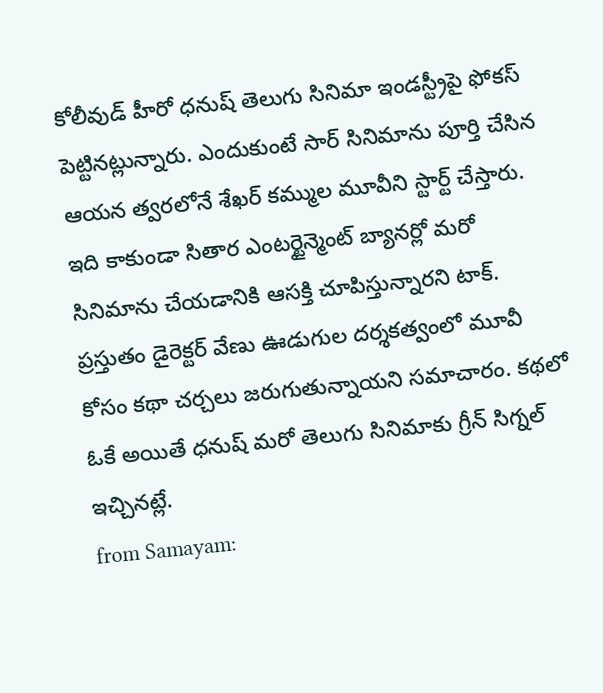కోలీవుడ్ హీరో ధనుష్ తెలుగు సినిమా ఇండస్ట్రీపై ఫోకస్ పెట్టినట్లున్నారు. ఎందుకుంటే సార్ సినిమాను పూర్తి చేసిన ఆయన త్వరలోనే శేఖర్ కమ్ముల మూవీని స్టార్ట్ చేస్తారు. ఇది కాకుండా సితార ఎంటర్టైన్మెంట్ బ్యానర్లో మరో సినిమాను చేయడానికి ఆసక్తి చూపిస్తున్నారని టాక్. ప్రస్తుతం డైరెక్టర్ వేణు ఊడుగుల దర్శకత్వంలో మూవీ కోసం కథా చర్చలు జరుగుతున్నాయని సమాచారం. కథలో ఓకే అయితే ధనుష్ మరో తెలుగు సినిమాకు గ్రీన్ సిగ్నల్ ఇచ్చినట్లే.
from Samayam: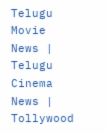Telugu Movie News | Telugu Cinema News | Tollywood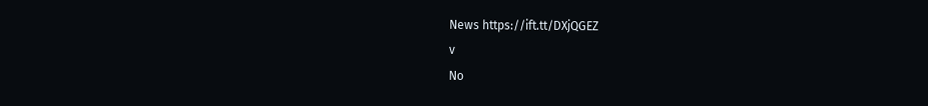News https://ift.tt/DXjQGEZ
v
No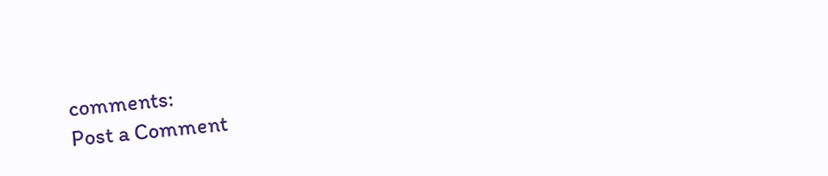comments:
Post a Comment